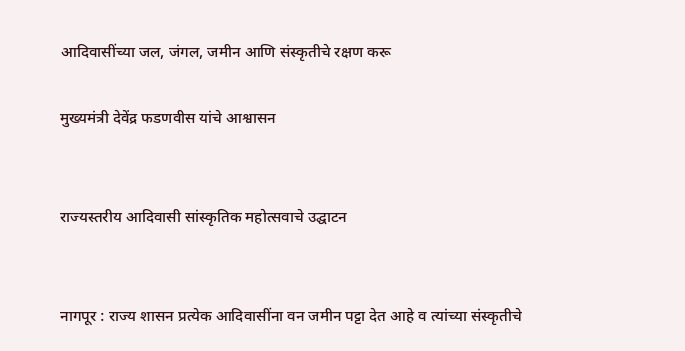आदिवासींच्या जल, जंगल, जमीन आणि संस्कृतीचे रक्षण करू

मुख्यमंत्री देवेंद्र फडणवीस यांचे आश्वासन


राज्यस्तरीय आदिवासी सांस्कृतिक महोत्सवाचे उद्घाटन


नागपूर : राज्य शासन प्रत्येक आदिवासींना वन जमीन पट्टा देत आहे व त्यांच्या संस्कृतीचे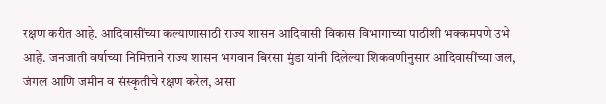रक्षण करीत आहे. आदिवासींच्या कल्याणासाठी राज्य शासन आदिवासी विकास विभागाच्या पाठीशी भक्कमपणे उभे आहे. जनजाती वर्षाच्या निमित्ताने राज्य शासन भगवान बिरसा मुंडा यांनी दिलेल्या शिकवणीनुसार आदिवासींच्या जल, जंगल आणि जमीन व संस्कृतीचे रक्षण करेल, असा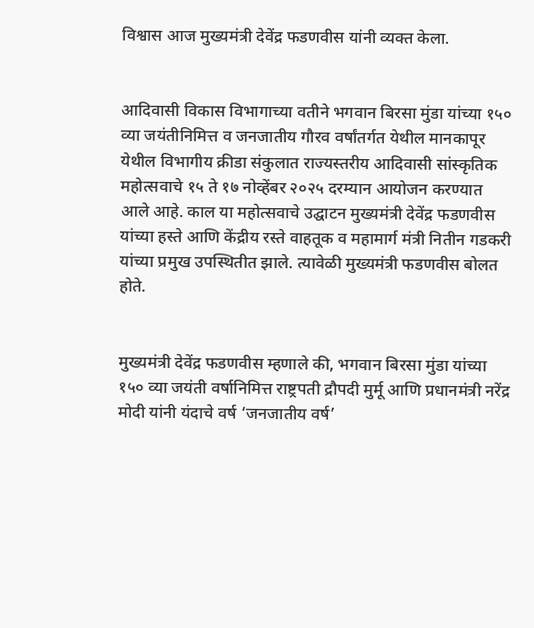विश्वास आज मुख्यमंत्री देवेंद्र फडणवीस यांनी व्यक्त केला.


आदिवासी विकास विभागाच्या वतीने भगवान बिरसा मुंडा यांच्या १५० व्या जयंतीनिमित्त व जनजातीय गौरव वर्षांतर्गत येथील मानकापूर येथील विभागीय क्रीडा संकुलात राज्यस्तरीय आदिवासी सांस्कृतिक महोत्सवाचे १५ ते १७ नोव्हेंबर २०२५ दरम्यान आयोजन करण्यात आले आहे. काल या महोत्सवाचे उद्घाटन मुख्यमंत्री देवेंद्र फडणवीस यांच्या हस्ते आणि केंद्रीय रस्ते वाहतूक व महामार्ग मंत्री नितीन गडकरी यांच्या प्रमुख उपस्थितीत झाले. त्यावेळी मुख्यमंत्री फडणवीस बोलत होते.


मुख्यमंत्री देवेंद्र फडणवीस म्हणाले की, भगवान बिरसा मुंडा यांच्या १५० व्या जयंती वर्षानिमित्त राष्ट्रपती द्रौपदी मुर्मू आणि प्रधानमंत्री नरेंद्र मोदी यांनी यंदाचे वर्ष ‘जनजातीय वर्ष’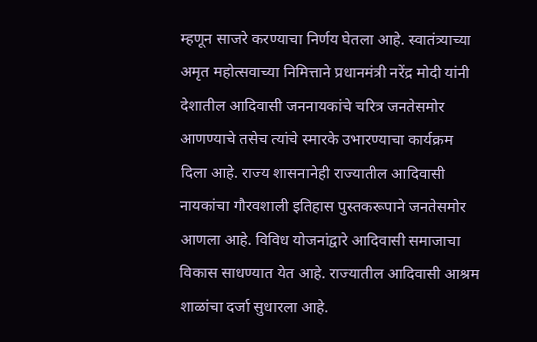म्हणून साजरे करण्याचा निर्णय घेतला आहे. स्वातंत्र्याच्या अमृत महोत्सवाच्या निमित्ताने प्रधानमंत्री नरेंद्र मोदी यांनी देशातील आदिवासी जननायकांचे चरित्र जनतेसमोर आणण्याचे तसेच त्यांचे स्मारके उभारण्याचा कार्यक्रम दिला आहे. राज्य शासनानेही राज्यातील आदिवासी नायकांचा गौरवशाली इतिहास पुस्तकरूपाने जनतेसमोर आणला आहे. विविध योजनांद्वारे आदिवासी समाजाचा विकास साधण्यात येत आहे. राज्यातील आदिवासी आश्रम शाळांचा दर्जा सुधारला आहे.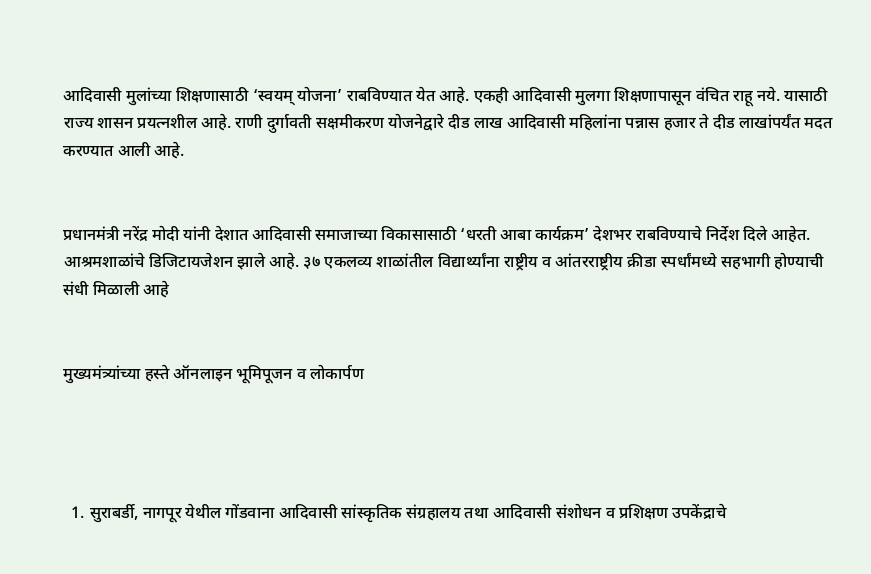आदिवासी मुलांच्या शिक्षणासाठी ‘स्वयम् योजना’ राबविण्यात येत आहे. एकही आदिवासी मुलगा शिक्षणापासून वंचित राहू नये. यासाठी राज्य शासन प्रयत्नशील आहे. राणी दुर्गावती सक्षमीकरण योजनेद्वारे दीड लाख आदिवासी महिलांना पन्नास हजार ते दीड लाखांपर्यंत मदत करण्यात आली आहे.


प्रधानमंत्री नरेंद्र मोदी यांनी देशात आदिवासी समाजाच्या विकासासाठी ‘धरती आबा कार्यक्रम’ देशभर राबविण्याचे निर्देश दिले आहेत. आश्रमशाळांचे डिजिटायजेशन झाले आहे. ३७ एकलव्य शाळांतील विद्यार्थ्यांना राष्ट्रीय व आंतरराष्ट्रीय क्रीडा स्पर्धांमध्ये सहभागी होण्याची संधी मिळाली आहे


मुख्यमंत्र्यांच्या हस्ते ऑनलाइन भूमिपूजन व लोकार्पण




  1. सुराबर्डी, नागपूर येथील गोंडवाना आदिवासी सांस्कृतिक संग्रहालय तथा आदिवासी संशोधन व प्रशिक्षण उपकेंद्राचे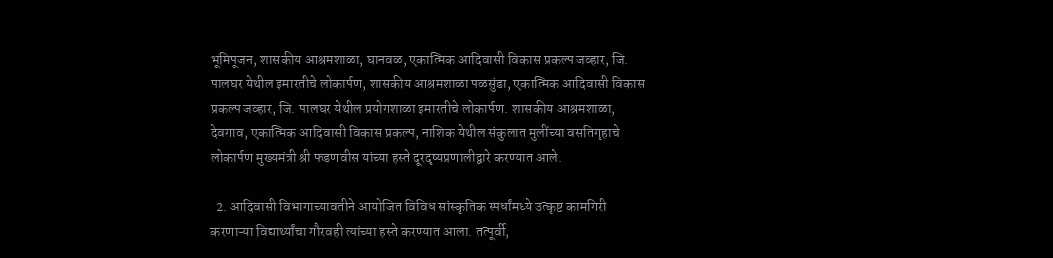भूमिपूजन, शासकीय आश्रमशाळा, घानवळ, एकात्मिक आदिवासी विकास प्रकल्प जव्हार, जि. पालघर येथील इमारतीचे लोकार्पण, शासकीय आश्रमशाळा पळसुंडा, एकात्मिक आदिवासी विकास प्रकल्प जव्हार, जि. पालघर येथील प्रयोगशाळा इमारतीचे लोकार्पण. शासकीय आश्रमशाळा, देवगाव, एकात्मिक आदिवासी विकास प्रकल्प, नाशिक येथील संकुलात मुलींच्या वसतिगृहाचे लोकार्पण मुख्यमंत्री श्री फडणवीस यांच्या हस्ते दूरदृष्यप्रणालीद्वारे करण्यात आले.

  2. आदिवासी विभागाच्यावतीने आयोजित विविध सांस्कृतिक स्पर्धांमध्ये उत्कृष्ट कामगिरी करणाऱ्या विद्यार्थ्यांचा गौरवही त्यांच्या हस्ते करण्यात आला. तत्पूर्वी,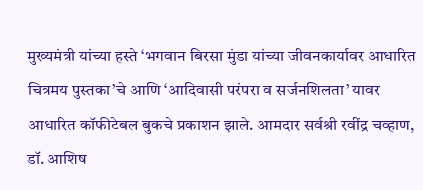मुख्यमंत्री यांच्या हस्ते ‘भगवान बिरसा मुंडा यांच्या जीवनकार्यावर आधारित चित्रमय पुस्तका’चे आणि ‘आदिवासी परंपरा व सर्जनशिलता’ यावर आधारित कॉफीटेबल बुकचे प्रकाशन झाले. आमदार सर्वश्री रवींद्र चव्हाण, डॉ. आशिष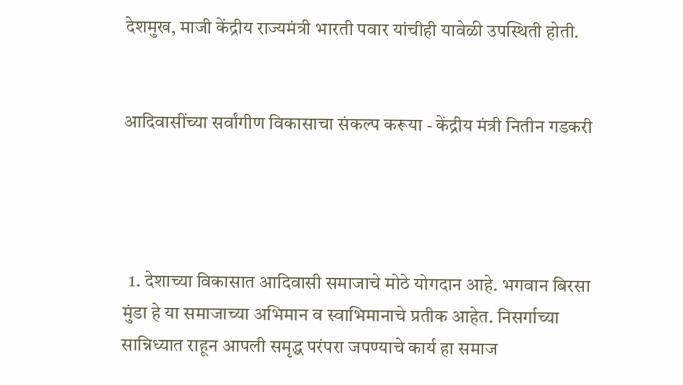देशमुख, माजी केंद्रीय राज्यमंत्री भारती पवार यांचीही यावेळी उपस्थिती होती.


आदिवासींच्या सर्वांगीण विकासाचा संकल्प करूया - केंद्रीय मंत्री नितीन गडकरी




  1. देशाच्या विकासात आदिवासी समाजाचे मोठे योगदान आहे. भगवान बिरसा मुंडा हे या समाजाच्या अभिमान व स्वाभिमानाचे प्रतीक आहेत. निसर्गाच्या सान्निध्यात राहून आपली समृद्ध परंपरा जपण्याचे कार्य हा समाज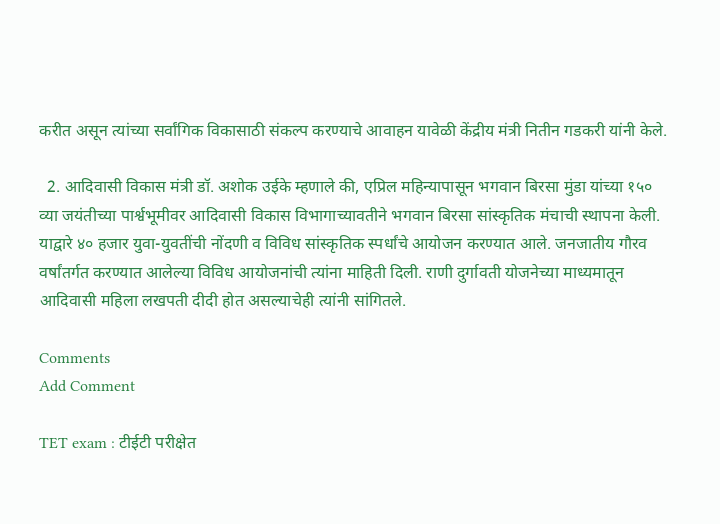करीत असून त्यांच्या सर्वांगिक विकासाठी संकल्प करण्याचे आवाहन यावेळी केंद्रीय मंत्री नितीन गडकरी यांनी केले.

  2. आदिवासी विकास मंत्री डॉ. अशोक उईके म्हणाले की, एप्रिल महिन्यापासून भगवान बिरसा मुंडा यांच्या १५० व्या जयंतीच्या पार्श्वभूमीवर आदिवासी विकास विभागाच्यावतीने भगवान बिरसा सांस्कृतिक मंचाची स्थापना केली. याद्वारे ४० हजार युवा-युवतींची नोंदणी व विविध सांस्कृतिक स्पर्धांचे आयोजन करण्यात आले. जनजातीय गौरव वर्षांतर्गत करण्यात आलेल्या विविध आयोजनांची त्यांना माहिती दिली. राणी दुर्गावती योजनेच्या माध्यमातून आदिवासी महिला लखपती दीदी होत असल्याचेही त्यांनी सांगितले.

Comments
Add Comment

TET exam : टीईटी परीक्षेत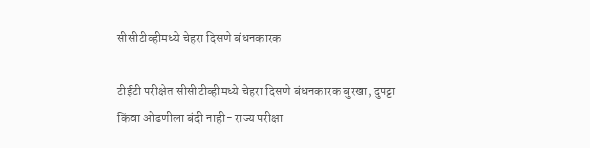सीसीटीव्हीमध्ये चेहरा दिसणे बंधनकारक

टीईटी परीक्षेत सीसीटीव्हीमध्ये चेहरा दिसणे बंधनकारक बुरखा, दुपट्टा किंवा ओढणीला बंदी नाही- राज्य परीक्षा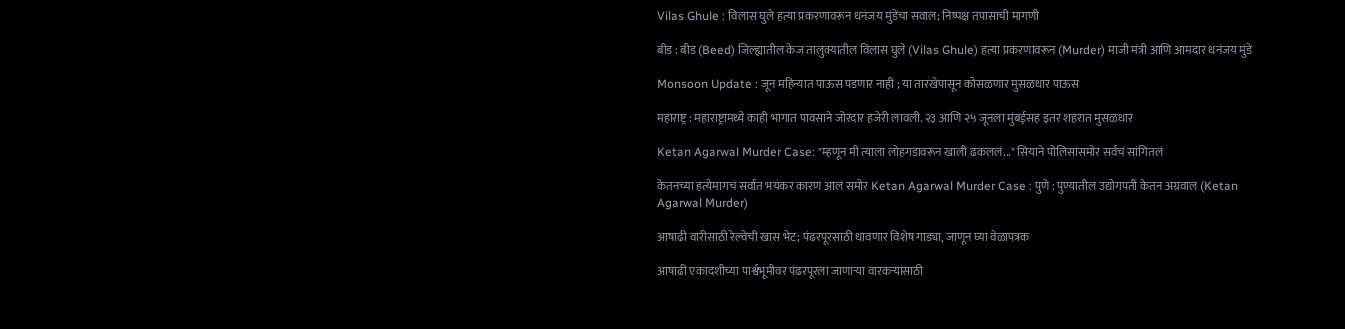Vilas Ghule : विलास घुले हत्या प्रकरणावरून धनंजय मुंडेंचा सवाल; निष्पक्ष तपासाची मागणी

बीड : बीड (Beed) जिल्ह्यातील केज तालुक्यातील विलास घुले (Vilas Ghule) हत्या प्रकरणावरून (Murder) माजी मंत्री आणि आमदार धनंजय मुंडे

Monsoon Update : जून महिन्यात पाऊस पडणार नाही ; या तारखेपासून कोसळणार मुसळधार पाऊस

महाराष्ट्र : महाराष्ट्रामध्ये काही भागात पावसाने जोरदार हजेरी लावली. २३ आणि २५ जूनला मुंबईसह इतर शहरात मुसळधार

Ketan Agarwal Murder Case: "म्हणून मी त्याला लोहगडावरून खाली ढकललं..." सियाने पोलिसांसमोर सर्वचं सांगितलं

केतनच्या हत्येमागचं सर्वात भयंकर कारण आलं समोर Ketan Agarwal Murder Case : पुणे : पुण्यातील उद्योगपती केतन अग्रवाल (Ketan Agarwal Murder)

आषाढी वारीसाठी रेल्वेची खास भेट; पंढरपूरसाठी धावणार विशेष गाड्या, जाणून घ्या वेळापत्रक

आषाढी एकादशीच्या पार्श्वभूमीवर पंढरपूरला जाणाऱ्या वारकऱ्यांसाठी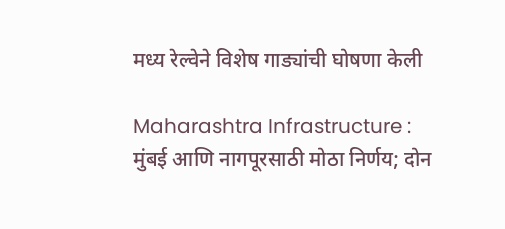मध्य रेल्वेने विशेष गाड्यांची घोषणा केली

Maharashtra Infrastructure : मुंबई आणि नागपूरसाठी मोठा निर्णय; दोन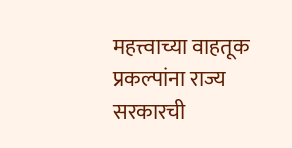महत्त्वाच्या वाहतूक प्रकल्पांना राज्य सरकारची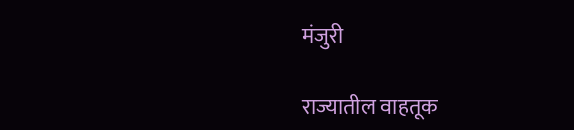मंजुरी

राज्यातील वाहतूक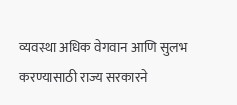व्यवस्था अधिक वेगवान आणि सुलभ करण्यासाठी राज्य सरकारने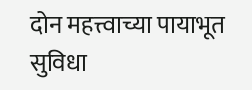दोन महत्त्वाच्या पायाभूत सुविधा